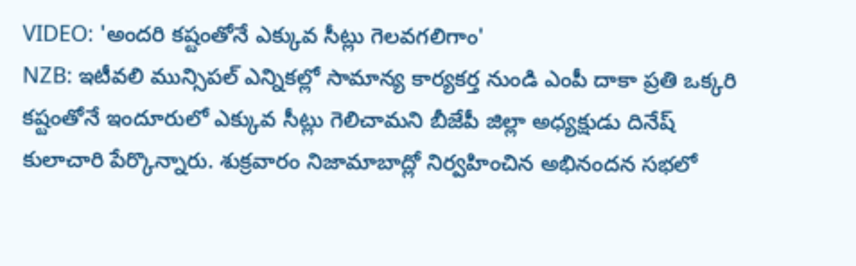VIDEO: 'అందరి కష్టంతోనే ఎక్కువ సీట్లు గెలవగలిగాం'
NZB: ఇటీవలి మున్సిపల్ ఎన్నికల్లో సామాన్య కార్యకర్త నుండి ఎంపీ దాకా ప్రతి ఒక్కరి కష్టంతోనే ఇందూరులో ఎక్కువ సీట్లు గెలిచామని బీజేపీ జిల్లా అధ్యక్షుడు దినేష్ కులాచారి పేర్కొన్నారు. శుక్రవారం నిజామాబాద్లో నిర్వహించిన అభినందన సభలో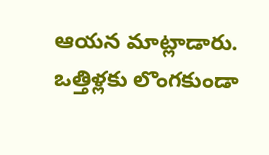ఆయన మాట్లాడారు. ఒత్తిళ్లకు లొంగకుండా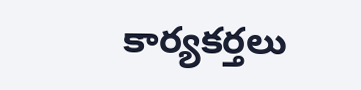కార్యకర్తలు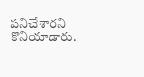పనిచేశారని కొనియాడారు.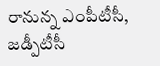రానున్న ఎంపీటీసీ, జడ్పీటీసీ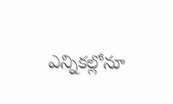ఎన్నికల్లోనూ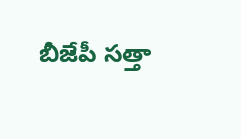బీజేపీ సత్తా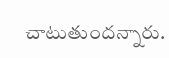చాటుతుందన్నారు.